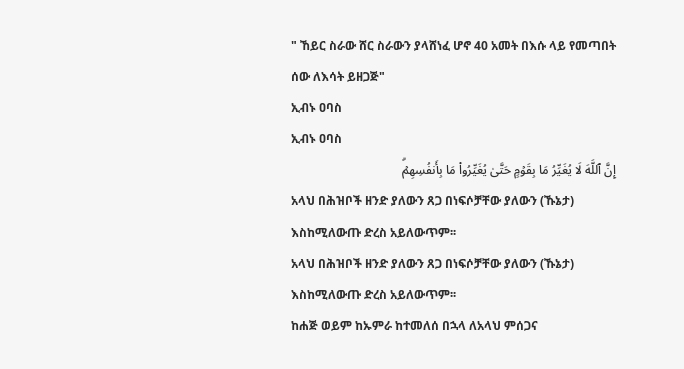" ኸይር ስራው ሸር ስራውን ያላሸነፈ ሆኖ 40 አመት በእሱ ላይ የመጣበት ሰው ለእሳት ይዘጋጅ"
ኢብኑ ዐባስ
ኢብኑ ዐባስ
إِنَّ ٱللَّهَ لَا یُغَیِّرُ مَا بِقَوۡمٍ حَتَّىٰ یُغَیِّرُوا۟ مَا بِأَنفُسِهِمۡۗ
አላህ በሕዝቦች ዘንድ ያለውን ጸጋ በነፍሶቻቸው ያለውን (ኹኔታ) እስከሚለውጡ ድረስ አይለውጥም፡፡
አላህ በሕዝቦች ዘንድ ያለውን ጸጋ በነፍሶቻቸው ያለውን (ኹኔታ) እስከሚለውጡ ድረስ አይለውጥም፡፡
ከሐጅ ወይም ከኡምራ ከተመለሰ በኋላ ለአላህ ምሰጋና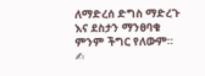ለማድረሰ ድግስ ማድረጉ እና ደስታን ማንፀባቁ ምንም ችግር የለውም።
✍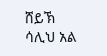ሸይኽ ሳሊህ አል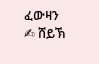ፈውዛን
✍ ሸይኽ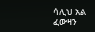ሳሊህ አል ፈውዛን